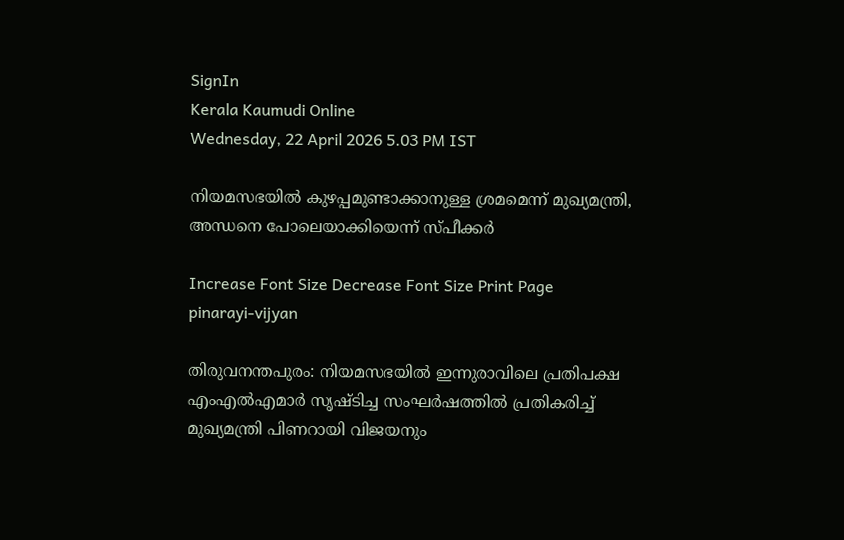SignIn
Kerala Kaumudi Online
Wednesday, 22 April 2026 5.03 PM IST

നിയമസഭയിൽ കുഴപ്പമുണ്ടാക്കാനുള്ള ശ്രമമെന്ന് മുഖ്യമന്ത്രി, അന്ധനെ പോലെയാക്കിയെന്ന് സ്പീക്കർ

Increase Font Size Decrease Font Size Print Page
pinarayi-vijyan

തിരുവനന്തപുരം: നിയമസഭയിൽ ഇന്നുരാവിലെ പ്രതിപക്ഷ എംഎൽഎമാർ സൃഷ്ടിച്ച സംഘർഷത്തിൽ പ്രതികരിച്ച് മുഖ്യമന്ത്രി പിണറായി വിജയനും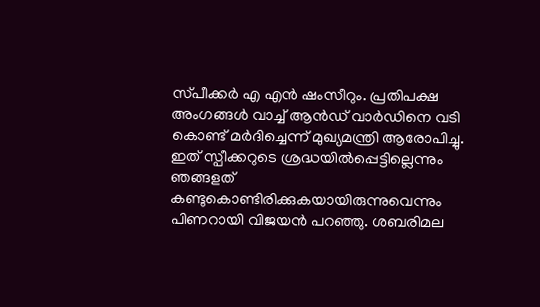സ്‌പീക്കർ എ എൻ ഷംസീറും. പ്രതിപക്ഷ അംഗങ്ങൾ വാച്ച് ആൻഡ് വാർഡിനെ വടി കൊണ്ട് മർദിച്ചെന്ന് മുഖ്യമന്ത്രി ആരോപിച്ചു. ഇത് സ്പീക്കറുടെ ശ്രദ്ധയിൽപ്പെട്ടില്ലെന്നും ഞങ്ങളത് കണ്ടുകൊണ്ടിരിക്കുകയായിരുന്നുവെന്നും പിണറായി വിജയൻ പറഞ്ഞു. ശബരിമല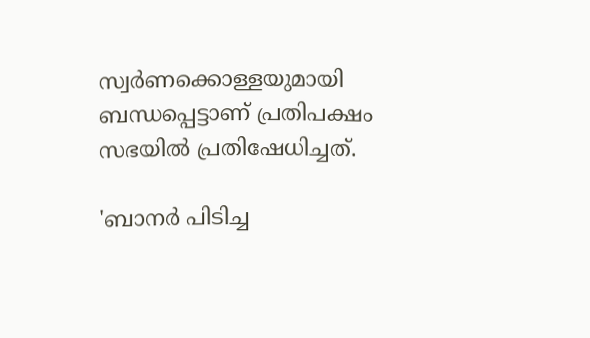സ്വർണക്കൊള്ളയുമായി ബന്ധപ്പെട്ടാണ് പ്രതിപക്ഷം സഭയിൽ പ്രതിഷേധിച്ചത്.

'ബാനർ പിടിച്ച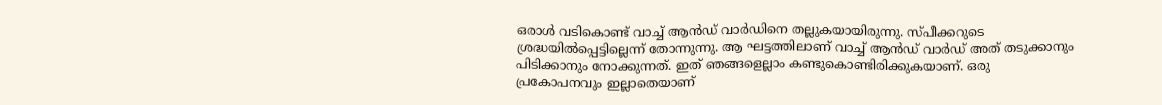ഒരാൾ വടികൊണ്ട് വാച്ച് ആൻഡ് വാർഡിനെ തല്ലുകയായിരുന്നു. സ്പീക്കറുടെ ശ്രദ്ധയിൽപ്പെട്ടില്ലെന്ന് തോന്നുന്നു. ആ ഘട്ടത്തിലാണ് വാച്ച് ആൻഡ് വാർഡ് അത് തടുക്കാനും പിടിക്കാനും നോക്കുന്നത്. ഇത് ഞങ്ങളെല്ലാം കണ്ടുകൊണ്ടിരിക്കുകയാണ്. ഒരു പ്രകോപനവും ഇല്ലാതെയാണ്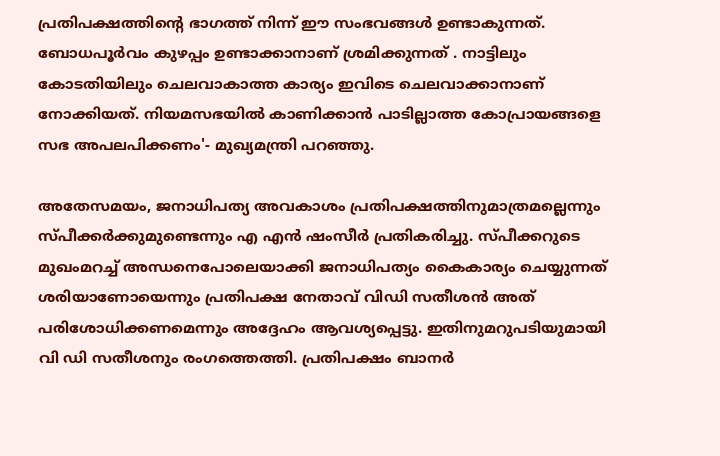പ്രതിപക്ഷത്തിന്റെ ഭാഗത്ത് നിന്ന് ഈ സംഭവങ്ങൾ ഉണ്ടാകുന്നത്. ബോധപൂർവം കുഴപ്പം ഉണ്ടാക്കാനാണ് ശ്രമിക്കുന്നത് . നാട്ടിലും കോടതിയിലും ചെലവാകാത്ത കാര്യം ഇവിടെ ചെലവാക്കാനാണ് നോക്കിയത്. നിയമസഭയിൽ കാണിക്കാൻ പാടില്ലാത്ത കോപ്രായങ്ങളെ സഭ അപലപിക്കണം'- മുഖ്യമന്ത്രി പറഞ്ഞു.

അതേസമയം, ജനാധിപത്യ അവകാശം പ്രതിപക്ഷത്തിനുമാത്രമല്ലെന്നും സ്‌പീക്കർക്കുമുണ്ടെന്നും എ എൻ ഷംസീർ പ്രതികരിച്ചു. സ്പീക്കറുടെ മുഖംമറച്ച് അന്ധനെപോലെയാക്കി ജനാധിപത്യം കൈകാര്യം ചെയ്യുന്നത് ശരിയാണോയെന്നും പ്രതിപക്ഷ നേതാവ് വിഡി സതീശൻ അത് പരിശോധിക്കണമെന്നും അദ്ദേഹം ആവശ്യപ്പെട്ടു. ഇതിനുമറുപടിയുമായി വി ഡി സതീശനും രംഗത്തെത്തി. പ്രതിപക്ഷം ബാനർ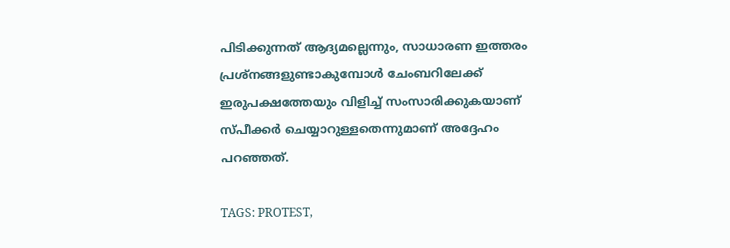പിടിക്കുന്നത് ആദ്യമല്ലെന്നും, സാധാരണ ഇത്തരം പ്രശ്‌നങ്ങളുണ്ടാകുമ്പോൾ ചേംബറിലേക്ക് ഇരുപക്ഷത്തേയും വിളിച്ച് സംസാരിക്കുകയാണ് സ്പീക്കർ ചെയ്യാറുള്ളതെന്നുമാണ് അദ്ദേഹം പറഞ്ഞത്.

TAGS: PROTEST,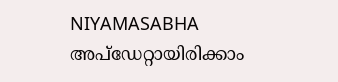NIYAMASABHA
അപ്ഡേറ്റായിരിക്കാം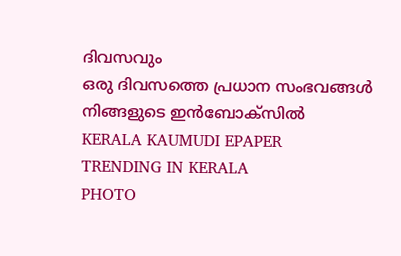ദിവസവും
ഒരു ദിവസത്തെ പ്രധാന സംഭവങ്ങൾ നിങ്ങളുടെ ഇൻബോക്സിൽ
KERALA KAUMUDI EPAPER
TRENDING IN KERALA
PHOTO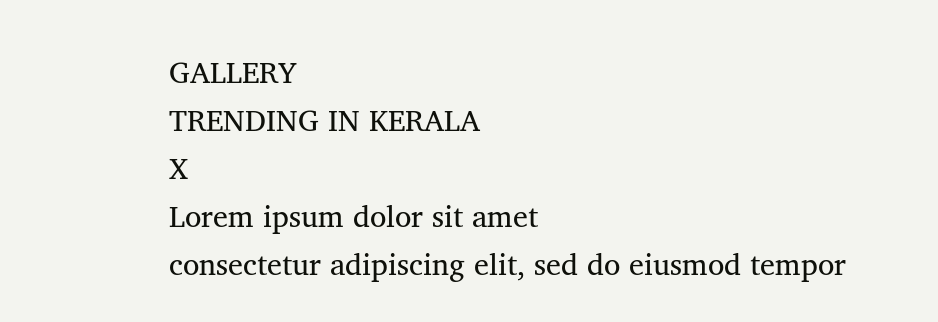GALLERY
TRENDING IN KERALA
X
Lorem ipsum dolor sit amet
consectetur adipiscing elit, sed do eiusmod tempor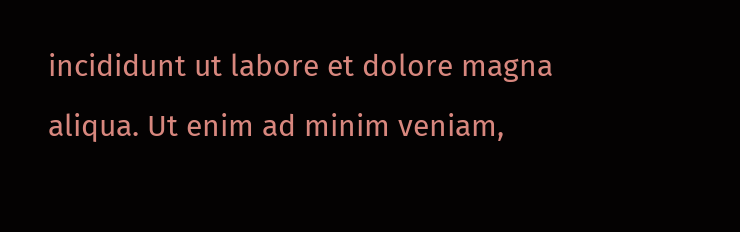incididunt ut labore et dolore magna aliqua. Ut enim ad minim veniam,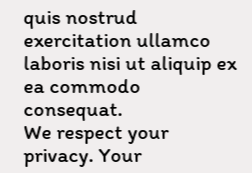quis nostrud exercitation ullamco laboris nisi ut aliquip ex ea commodo consequat.
We respect your privacy. Your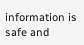information is safe and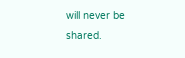will never be shared.